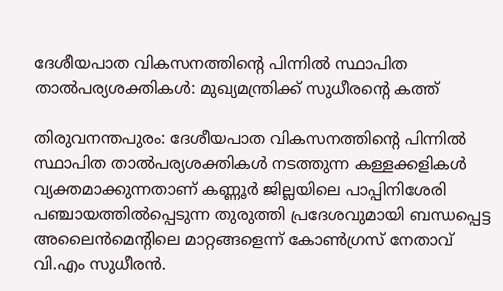ദേശീയപാത വികസനത്തിന്റെ പിന്നില്‍ സ്ഥാപിത താല്‍പര്യശക്തികള്‍: മുഖ്യമന്ത്രിക്ക് സുധീരന്റെ കത്ത്

തിരുവനന്തപുരം: ദേശീയപാത വികസനത്തിന്റെ പിന്നില്‍ സ്ഥാപിത താല്‍പര്യശക്തികള്‍ നടത്തുന്ന കള്ളക്കളികള്‍ വ്യക്തമാക്കുന്നതാണ് കണ്ണൂര്‍ ജില്ലയിലെ പാപ്പിനിശേരി പഞ്ചായത്തില്‍പ്പെടുന്ന തുരുത്തി പ്രദേശവുമായി ബന്ധപ്പെട്ട അലൈന്‍മെന്റിലെ മാറ്റങ്ങളെന്ന് കോണ്‍ഗ്രസ് നേതാവ് വി.എം സുധീരന്‍.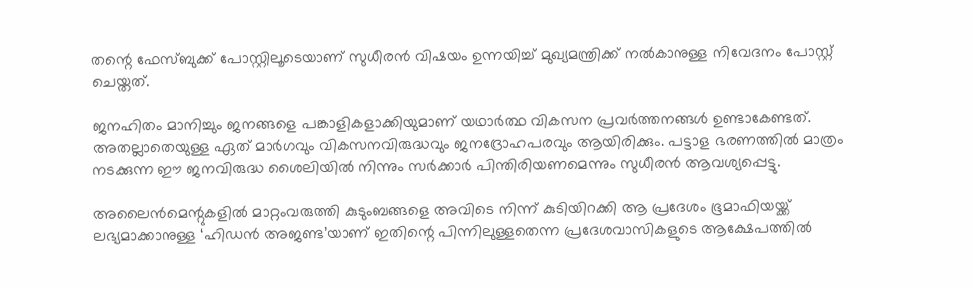തന്റെ ഫേസ്ബുക്ക് പോസ്റ്റിലൂടെയാണ് സുധീരന്‍ വിഷയം ഉന്നയിച്ച്‌ മുഖ്യമന്ത്രിക്ക് നല്‍കാനുള്ള നിവേദനം പോസ്റ്റ് ചെയ്തത്.

ജനഹിതം മാനിച്ചും ജനങ്ങളെ പങ്കാളികളാക്കിയുമാണ് യഥാര്‍ത്ഥ വികസന പ്രവര്‍ത്തനങ്ങള്‍ ഉണ്ടാകേണ്ടത്. അതല്ലാതെയുള്ള ഏത് മാര്‍ഗവും വികസനവിരുദ്ധവും ജനദ്രോഹപരവും ആയിരിക്കും. പട്ടാള ഭരണത്തില്‍ മാത്രം നടക്കുന്ന ഈ ജനവിരുദ്ധ ശൈലിയില്‍ നിന്നും സര്‍ക്കാര്‍ പിന്തിരിയണമെന്നും സുധീരന്‍ ആവശ്യപ്പെട്ടു.

അലൈന്‍മെന്റുകളില്‍ മാറ്റംവരുത്തി കുടുംബങ്ങളെ അവിടെ നിന്ന് കുടിയിറക്കി ആ പ്രദേശം ഭൂമാഫിയയ്ക്ക് ലഭ്യമാക്കാനുള്ള ‘ഹിഡന്‍ അജണ്ട’യാണ് ഇതിന്റെ പിന്നിലുള്ളതെന്ന പ്രദേശവാസികളുടെ ആക്ഷേപത്തില്‍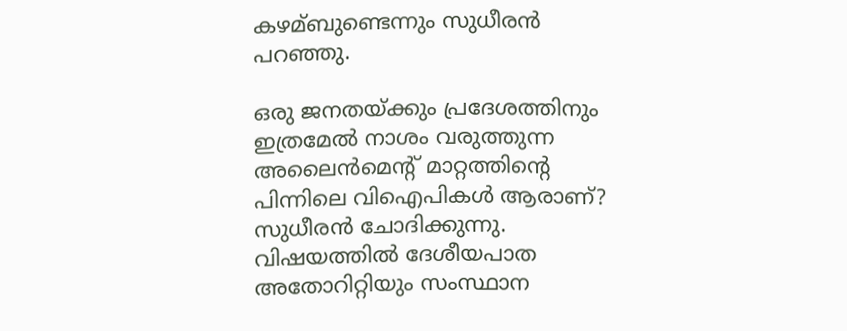കഴമ്ബുണ്ടെന്നും സുധീരന്‍ പറഞ്ഞു.

ഒരു ജനതയ്ക്കും പ്രദേശത്തിനും ഇത്രമേല്‍ നാശം വരുത്തുന്ന അലൈന്‍മെന്റ് മാറ്റത്തിന്റെ പിന്നിലെ വിഐപികള്‍ ആരാണ്? സുധീരന്‍ ചോദിക്കുന്നു. വിഷയത്തില്‍ ദേശീയപാത അതോറിറ്റിയും സംസ്ഥാന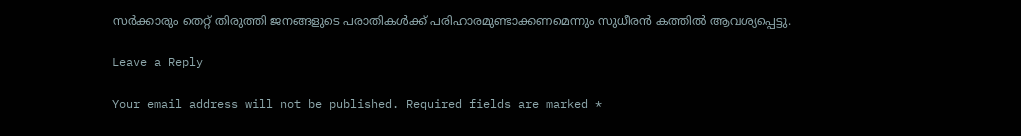സര്‍ക്കാരും തെറ്റ് തിരുത്തി ജനങ്ങളുടെ പരാതികള്‍ക്ക് പരിഹാരമുണ്ടാക്കണമെന്നും സുധീരന്‍ കത്തില്‍ ആവശ്യപ്പെട്ടു.

Leave a Reply

Your email address will not be published. Required fields are marked *